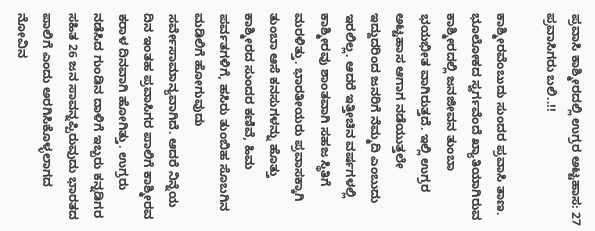ಪ್ರವಾಸಿ ಕಾಶ್ಮೀರದಲ್ಲಿ ಉಗ್ರರ ಅಟ್ಟಹಾಸ: 27 ಪ್ರವಾಸಿಗರು ಬಲಿ..!!

ಕಾಶ್ಮೀರವೆಂಬುದು ಸುಂದರ ಪ್ರವಾಸಿ ತಾಣ. ಭೂಲೋಕದ ಸ್ವರ್ಗವೆಂದೆ ಖ್ಯಾತಿಯಾಗಿರುವ ಕಾಶ್ಮೀರದಲ್ಲಿ ಜನಜೀವನ ತುಂಬಾ ಭಯಭೀತ ವಾಗಿರುತ್ತದೆ. ಇಲ್ಲಿ ಉಗ್ರರ ಅಟ್ಟಹಾಸ ಆಗಾಗ ನಡೆಯುತ್ತಲೇ ಇದ್ದುದರಿಂದ ಜನರಿಗೆ ನೆಮ್ಮದಿ ಎಂಬುದು ಇರಲಿಲ್ಲ. ಆದರೆ ಇತ್ತೀಚಿನ ವರ್ಷಗಳಲ್ಲಿ ಕಾಶ್ಮೀರವು ಶಾಂತವಾಗಿ ಸಹಜ ಸ್ಥಿತಿಗೆ ಮರಳಿತ್ತು. ಭಾರತೀಯರು ಪ್ರವಾಸಕ್ಕಾಗಿ ತುಂಬಾ ಆಸೆ ಕನಸುಗಳನ್ನು ಹೊತ್ತು ಕಾಶ್ಮೀರದ ಸುಂದರ ಕಣಿವೆ, ಹಿಮ ಪರ್ವತಗಳಿಗೆ, ಹಸಿರು ತುಂಬಿಹ ಸೊಬಗಿನ ಮಡಿಲಿಗೆ ಹೋಗುವುದು ಸರ್ವೇಸಾಮಾನ್ಯವಾಗಿದೆ. ಆದರೆ ನಿನ್ನೆಯ ದಿನ ಇಂತಹ ಪ್ರವಾಸಿಗರ ಪಾಲಿಗೆ ಕಾಶ್ಮೀರವ ಕರಾಳ ದಿನವಾಗಿ ಹೋಗಿತ್ತು. ಉಗ್ರರು ನಡೆಸಿದ ಗುಂಡಿನ ದಾಳಿಗೆ ಇಬ್ಬರು ಕನ್ನಡಿಗರ ಸಹಿತ 26 ಜನ ಸಾವನ್ನಪ್ಪಿರುವುದು ಭಾರತದ ಪಾಲಿಗೆ ಎಂದು ಅರಗಿಸಿಕೊಳ್ಳಲಾಗದ ನೋವಿನ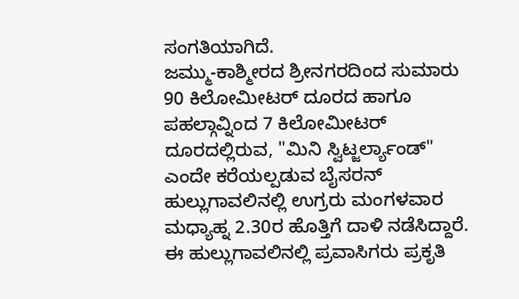ಸಂಗತಿಯಾಗಿದೆ.
ಜಮ್ಮು-ಕಾಶ್ಮೀರದ ಶ್ರೀನಗರದಿಂದ ಸುಮಾರು 90 ಕಿಲೋಮೀಟರ್ ದೂರದ ಹಾಗೂ ಪಹಲ್ಗಾವ್ನಿಂದ 7 ಕಿಲೋಮೀಟರ್ ದೂರದಲ್ಲಿರುವ, "ಮಿನಿ ಸ್ವಿಟ್ಜರ್ಲ್ಯಾಂಡ್" ಎಂದೇ ಕರೆಯಲ್ಪಡುವ ಬೈಸರನ್ ಹುಲ್ಲುಗಾವಲಿನಲ್ಲಿ ಉಗ್ರರು ಮಂಗಳವಾರ ಮಧ್ಯಾಹ್ನ 2.30ರ ಹೊತ್ತಿಗೆ ದಾಳಿ ನಡೆಸಿದ್ದಾರೆ. ಈ ಹುಲ್ಲುಗಾವಲಿನಲ್ಲಿ ಪ್ರವಾಸಿಗರು ಪ್ರಕೃತಿ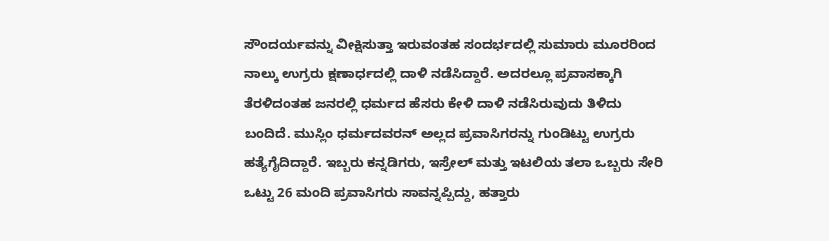ಸೌಂದರ್ಯವನ್ನು ವೀಕ್ಷಿಸುತ್ತಾ ಇರುವಂತಹ ಸಂದರ್ಭದಲ್ಲಿ ಸುಮಾರು ಮೂರರಿಂದ ನಾಲ್ಕು ಉಗ್ರರು ಕ್ಷಣಾರ್ಧದಲ್ಲಿ ದಾಳಿ ನಡೆಸಿದ್ದಾರೆ. ಅದರಲ್ಲೂ ಪ್ರವಾಸಕ್ಕಾಗಿ ತೆರಳಿದಂತಹ ಜನರಲ್ಲಿ ಧರ್ಮದ ಹೆಸರು ಕೇಳಿ ದಾಳಿ ನಡೆಸಿರುವುದು ತಿಳಿದು ಬಂದಿದೆ. ಮುಸ್ಲಿಂ ಧರ್ಮದವರನ್ ಅಲ್ಲದ ಪ್ರವಾಸಿಗರನ್ನು ಗುಂಡಿಟ್ಟು ಉಗ್ರರು ಹತ್ಯೆಗೈದಿದ್ದಾರೆ. ಇಬ್ಬರು ಕನ್ನಡಿಗರು, ಇಸ್ರೇಲ್ ಮತ್ತು ಇಟಲಿಯ ತಲಾ ಒಬ್ಬರು ಸೇರಿ ಒಟ್ಟು 26 ಮಂದಿ ಪ್ರವಾಸಿಗರು ಸಾವನ್ನಪ್ಪಿದ್ದು, ಹತ್ತಾರು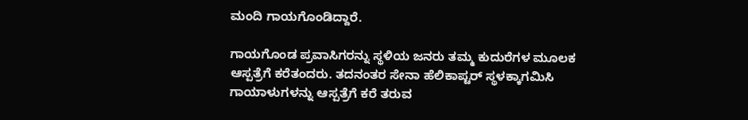ಮಂದಿ ಗಾಯಗೊಂಡಿದ್ದಾರೆ.

ಗಾಯಗೊಂಡ ಪ್ರವಾಸಿಗರನ್ನು ಸ್ಥಳಿಯ ಜನರು ತಮ್ಮ ಕುದುರೆಗಳ ಮೂಲಕ ಆಸ್ಪತ್ರೆಗೆ ಕರೆತಂದರು. ತದನಂತರ ಸೇನಾ ಹೆಲಿಕಾಪ್ಟರ್ ಸ್ಥಳಕ್ಕಾಗಮಿಸಿ ಗಾಯಾಳುಗಳನ್ನು ಆಸ್ಪತ್ರೆಗೆ ಕರೆ ತರುವ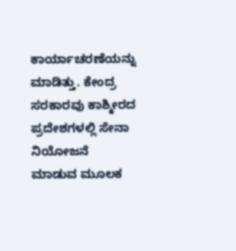ಕಾರ್ಯಾಚರಣೆಯನ್ನು ಮಾಡಿತ್ತು. ಕೇಂದ್ರ ಸರಕಾರವು ಕಾಶ್ಮೀರದ ಪ್ರದೇಶಗಳಲ್ಲಿ ಸೇನಾ ನಿಯೋಜನೆ ಮಾಡುವ ಮೂಲಕ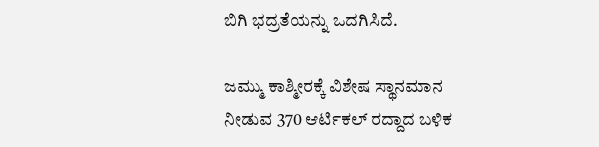ಬಿಗಿ ಭದ್ರತೆಯನ್ನು ಒದಗಿಸಿದೆ.

ಜಮ್ಮು ಕಾಶ್ಮೀರಕ್ಕೆ ವಿಶೇಷ ಸ್ಥಾನಮಾನ ನೀಡುವ 370 ಆರ್ಟಿಕಲ್ ರದ್ದಾದ ಬಳಿಕ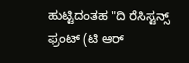ಹುಟ್ಟಿದಂತಹ "ದಿ ರೆಸಿಸ್ಟನ್ಸ್ ಫ್ರಂಟ್ (ಟಿ ಆರ್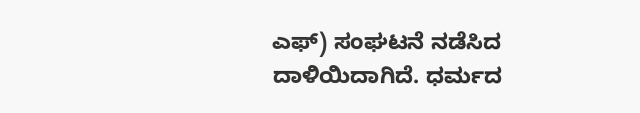ಎಫ್) ಸಂಘಟನೆ ನಡೆಸಿದ ದಾಳಿಯಿದಾಗಿದೆ. ಧರ್ಮದ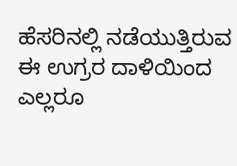ಹೆಸರಿನಲ್ಲಿ ನಡೆಯುತ್ತಿರುವ ಈ ಉಗ್ರರ ದಾಳಿಯಿಂದ ಎಲ್ಲರೂ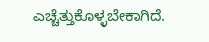ಎಚ್ಚೆತ್ತುಕೊಳ್ಳಬೇಕಾಗಿದೆ.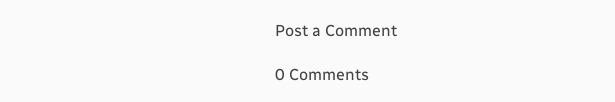Post a Comment

0 Comments